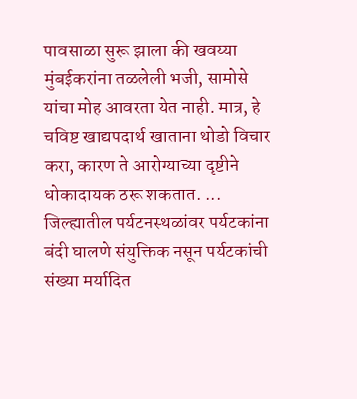पावसाळा सुरू झाला की खवय्या मुंबईकरांना तळलेली भजी, सामोसे यांचा मोह आवरता येत नाही. मात्र, हे चविष्ट खाद्यपदार्थ खाताना थोडो विचार करा, कारण ते आरोग्याच्या दृष्टीने धोकादायक ठरू शकतात. ...
जिल्ह्यातील पर्यटनस्थळांवर पर्यटकांना बंदी घालणे संयुक्तिक नसून पर्यटकांची संख्या मर्यादित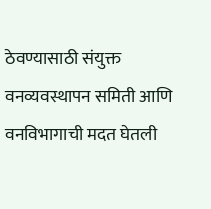ठेवण्यासाठी संयुक्त वनव्यवस्थापन समिती आणि वनविभागाची मदत घेतली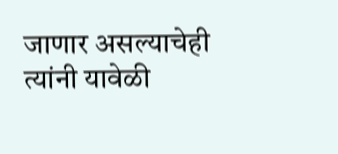जाणार असल्याचेही त्यांनी यावेळी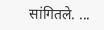सांगितले. ...